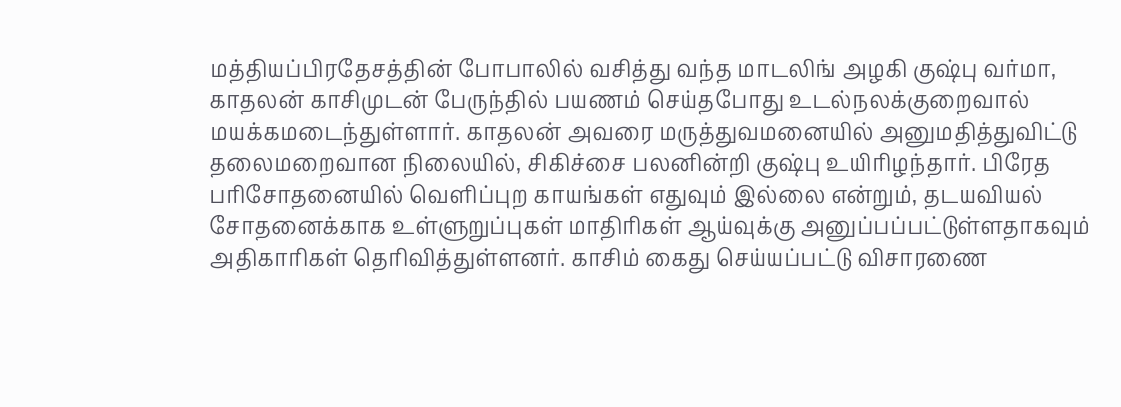மத்தியப்பிரதேசத்தின் போபாலில் வசித்து வந்த மாடலிங் அழகி குஷ்பு வர்மா, காதலன் காசிமுடன் பேருந்தில் பயணம் செய்தபோது உடல்நலக்குறைவால் மயக்கமடைந்துள்ளார். காதலன் அவரை மருத்துவமனையில் அனுமதித்துவிட்டு தலைமறைவான நிலையில், சிகிச்சை பலனின்றி குஷ்பு உயிரிழந்தார். பிரேத பரிசோதனையில் வெளிப்புற காயங்கள் எதுவும் இல்லை என்றும், தடயவியல் சோதனைக்காக உள்ளுறுப்புகள் மாதிரிகள் ஆய்வுக்கு அனுப்பப்பட்டுள்ளதாகவும் அதிகாரிகள் தெரிவித்துள்ளனர். காசிம் கைது செய்யப்பட்டு விசாரணை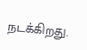நடக்கிறது.